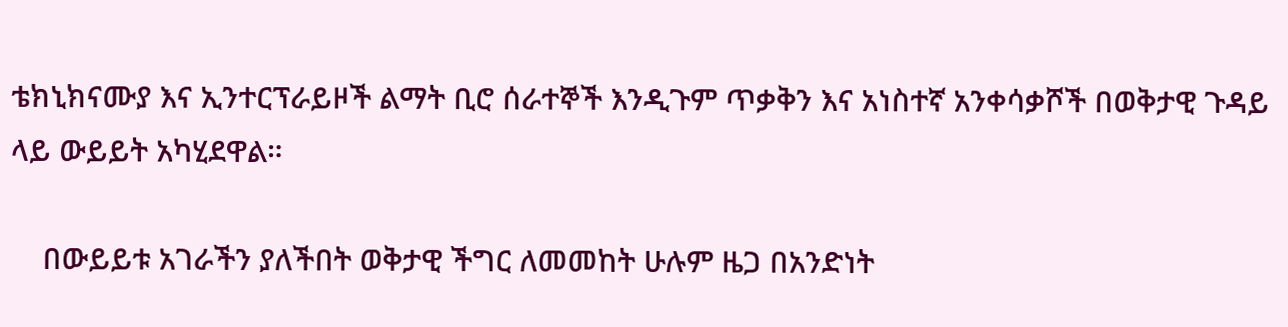ቴክኒክናሙያ እና ኢንተርፕራይዞች ልማት ቢሮ ሰራተኞች እንዲጉም ጥቃቅን እና አነስተኛ አንቀሳቃሾች በወቅታዊ ጉዳይ ላይ ውይይት አካሂደዋል።

    በውይይቱ አገራችን ያለችበት ወቅታዊ ችግር ለመመከት ሁሉም ዜጋ በአንድነት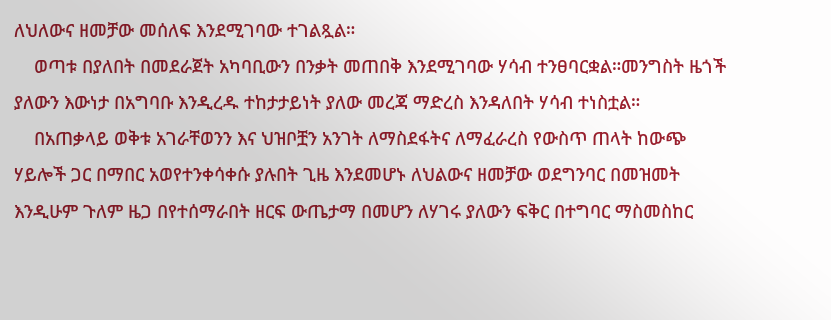ለህለውና ዘመቻው መሰለፍ እንደሚገባው ተገልጿል።
    ወጣቱ በያለበት በመደራጀት አካባቢውን በንቃት መጠበቅ እንደሚገባው ሃሳብ ተንፀባርቋል።መንግስት ዜጎች ያለውን እውነታ በአግባቡ እንዲረዱ ተከታታይነት ያለው መረጃ ማድረስ እንዳለበት ሃሳብ ተነስቷል።
    በአጠቃላይ ወቅቱ አገራቸወንን እና ህዝቦቿን አንገት ለማስደፋትና ለማፈራረስ የውስጥ ጠላት ከውጭ ሃይሎች ጋር በማበር አወየተንቀሳቀሱ ያሉበት ጊዜ እንደመሆኑ ለህልውና ዘመቻው ወደግንባር በመዝመት እንዲሁም ጉለም ዜጋ በየተሰማራበት ዘርፍ ውጤታማ በመሆን ለሃገሩ ያለውን ፍቅር በተግባር ማስመስከር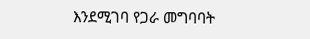እንደሚገባ የጋራ መግባባት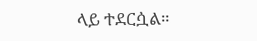ላይ ተደርሷል።